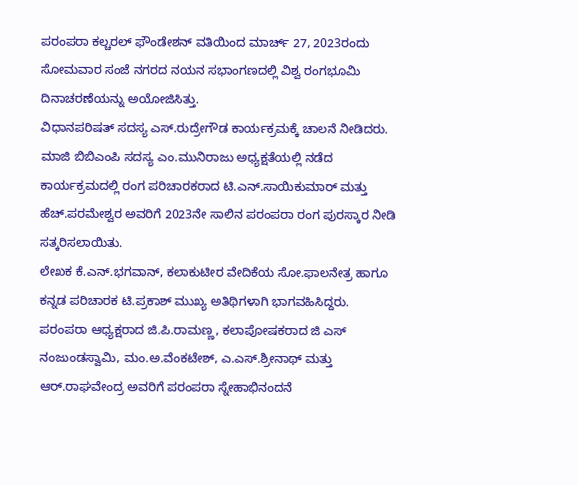ಪರಂಪರಾ ಕಲ್ಚರಲ್ ಫೌಂಡೇಶನ್ ವತಿಯಿಂದ ಮಾರ್ಚ್ 27, 2023ರಂದು ಸೋಮವಾರ ಸಂಜೆ ನಗರದ ನಯನ ಸಭಾಂಗಣದಲ್ಲಿ ವಿಶ್ವ ರಂಗಭೂಮಿ ದಿನಾಚರಣೆಯನ್ನು ಅಯೋಜಿಸಿತ್ತು.
ವಿಧಾನಪರಿಷತ್ ಸದಸ್ಯ ಎಸ್.ರುದ್ರೇಗೌಡ ಕಾರ್ಯಕ್ರಮಕ್ಕೆ ಚಾಲನೆ ನೀಡಿದರು. ಮಾಜಿ ಬಿಬಿಎಂಪಿ ಸದಸ್ಯ ಎಂ.ಮುನಿರಾಜು ಅಧ್ಯಕ್ಷತೆಯಲ್ಲಿ ನಡೆದ ಕಾರ್ಯಕ್ರಮದಲ್ಲಿ ರಂಗ ಪರಿಚಾರಕರಾದ ಟಿ.ಎನ್.ಸಾಯಿಕುಮಾರ್ ಮತ್ತು ಹೆಚ್.ಪರಮೇಶ್ವರ ಅವರಿಗೆ 2023ನೇ ಸಾಲಿನ ಪರಂಪರಾ ರಂಗ ಪುರಸ್ಕಾರ ನೀಡಿ ಸತ್ಕರಿಸಲಾಯಿತು.
ಲೇಖಕ ಕೆ.ಎನ್.ಭಗವಾನ್, ಕಲಾಕುಟೀರ ವೇದಿಕೆಯ ಸೋ.ಫಾಲನೇತ್ರ ಹಾಗೂ ಕನ್ನಡ ಪರಿಚಾರಕ ಟಿ.ಪ್ರಕಾಶ್ ಮುಖ್ಯ ಅತಿಥಿಗಳಾಗಿ ಭಾಗವಹಿಸಿದ್ದರು.
ಪರಂಪರಾ ಆಧ್ಯಕ್ಷರಾದ ಜಿ.ಪಿ.ರಾಮಣ್ಣ, ಕಲಾಪೋಷಕರಾದ ಜಿ ಎಸ್ ನಂಜುಂಡಸ್ವಾಮಿ, ಮಂ.ಅ.ವೆಂಕಟೇಶ್, ಎ.ಎಸ್.ಶ್ರೀನಾಥ್ ಮತ್ತು ಆರ್.ರಾಘವೇಂದ್ರ ಅವರಿಗೆ ಪರಂಪರಾ ಸ್ನೇಹಾಭಿನಂದನೆ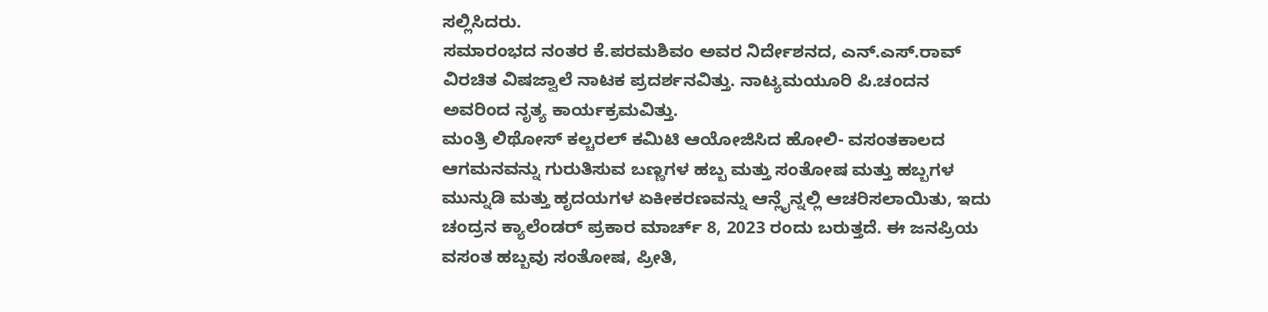ಸಲ್ಲಿಸಿದರು.
ಸಮಾರಂಭದ ನಂತರ ಕೆ.ಪರಮಶಿವಂ ಅವರ ನಿರ್ದೇಶನದ, ಎನ್.ಎಸ್.ರಾವ್ ವಿರಚಿತ ವಿಷಜ್ವಾಲೆ ನಾಟಕ ಪ್ರದರ್ಶನವಿತ್ತು. ನಾಟ್ಯಮಯೂರಿ ಪಿ.ಚಂದನ ಅವರಿಂದ ನೃತ್ಯ ಕಾರ್ಯಕ್ರಮವಿತ್ತು.
ಮಂತ್ರಿ ಲಿಥೋಸ್ ಕಲ್ಚರಲ್ ಕಮಿಟಿ ಆಯೋಜಿಸಿದ ಹೋಲಿ- ವಸಂತಕಾಲದ ಆಗಮನವನ್ನು ಗುರುತಿಸುವ ಬಣ್ಣಗಳ ಹಬ್ಬ ಮತ್ತು ಸಂತೋಷ ಮತ್ತು ಹಬ್ಬಗಳ ಮುನ್ನುಡಿ ಮತ್ತು ಹೃದಯಗಳ ಏಕೀಕರಣವನ್ನು ಆನ್ಲೈನ್ನಲ್ಲಿ ಆಚರಿಸಲಾಯಿತು, ಇದು ಚಂದ್ರನ ಕ್ಯಾಲೆಂಡರ್ ಪ್ರಕಾರ ಮಾರ್ಚ್ 8, 2023 ರಂದು ಬರುತ್ತದೆ. ಈ ಜನಪ್ರಿಯ ವಸಂತ ಹಬ್ಬವು ಸಂತೋಷ, ಪ್ರೀತಿ,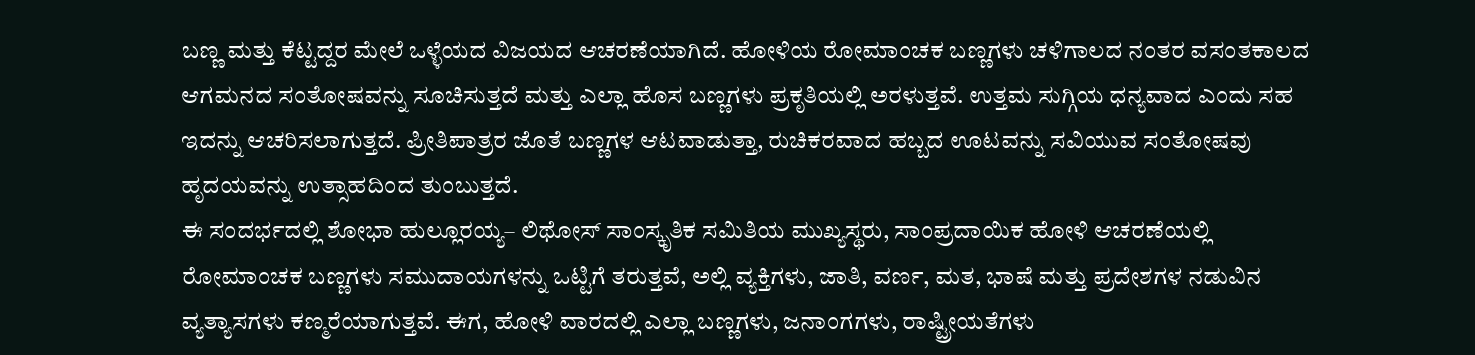ಬಣ್ಣ ಮತ್ತು ಕೆಟ್ಟದ್ದರ ಮೇಲೆ ಒಳ್ಳೆಯದ ವಿಜಯದ ಆಚರಣೆಯಾಗಿದೆ. ಹೋಳಿಯ ರೋಮಾಂಚಕ ಬಣ್ಣಗಳು ಚಳಿಗಾಲದ ನಂತರ ವಸಂತಕಾಲದ ಆಗಮನದ ಸಂತೋಷವನ್ನು ಸೂಚಿಸುತ್ತದೆ ಮತ್ತು ಎಲ್ಲಾ ಹೊಸ ಬಣ್ಣಗಳು ಪ್ರಕೃತಿಯಲ್ಲಿ ಅರಳುತ್ತವೆ. ಉತ್ತಮ ಸುಗ್ಗಿಯ ಧನ್ಯವಾದ ಎಂದು ಸಹ ಇದನ್ನು ಆಚರಿಸಲಾಗುತ್ತದೆ. ಪ್ರೀತಿಪಾತ್ರರ ಜೊತೆ ಬಣ್ಣಗಳ ಆಟವಾಡುತ್ತಾ, ರುಚಿಕರವಾದ ಹಬ್ಬದ ಊಟವನ್ನು ಸವಿಯುವ ಸಂತೋಷವು ಹೃದಯವನ್ನು ಉತ್ಸಾಹದಿಂದ ತುಂಬುತ್ತದೆ.
ಈ ಸಂದರ್ಭದಲ್ಲಿ ಶೋಭಾ ಹುಲ್ಲೂರಯ್ಯ– ಲಿಥೋಸ್ ಸಾಂಸ್ಕೃತಿಕ ಸಮಿತಿಯ ಮುಖ್ಯಸ್ಥರು, ಸಾಂಪ್ರದಾಯಿಕ ಹೋಳಿ ಆಚರಣೆಯಲ್ಲಿ ರೋಮಾಂಚಕ ಬಣ್ಣಗಳು ಸಮುದಾಯಗಳನ್ನು ಒಟ್ಟಿಗೆ ತರುತ್ತವೆ, ಅಲ್ಲಿ ವ್ಯಕ್ತಿಗಳು, ಜಾತಿ, ವರ್ಣ, ಮತ, ಭಾಷೆ ಮತ್ತು ಪ್ರದೇಶಗಳ ನಡುವಿನ ವ್ಯತ್ಯಾಸಗಳು ಕಣ್ಮರೆಯಾಗುತ್ತವೆ. ಈಗ, ಹೋಳಿ ವಾರದಲ್ಲಿ ಎಲ್ಲಾ ಬಣ್ಣಗಳು, ಜನಾಂಗಗಳು, ರಾಷ್ಟ್ರೀಯತೆಗಳು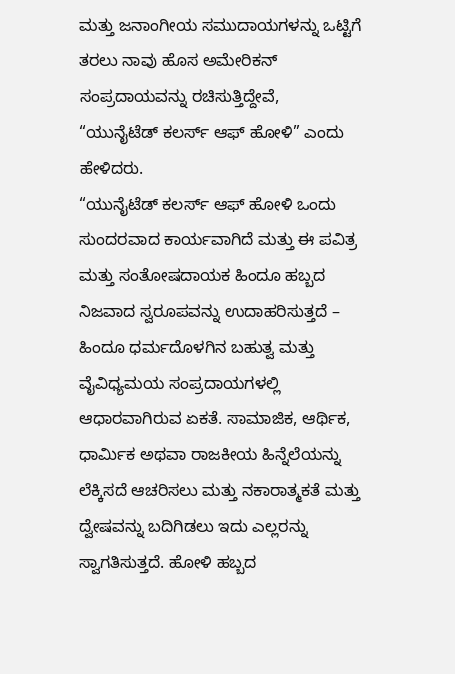ಮತ್ತು ಜನಾಂಗೀಯ ಸಮುದಾಯಗಳನ್ನು ಒಟ್ಟಿಗೆ ತರಲು ನಾವು ಹೊಸ ಅಮೇರಿಕನ್ ಸಂಪ್ರದಾಯವನ್ನು ರಚಿಸುತ್ತಿದ್ದೇವೆ, “ಯುನೈಟೆಡ್ ಕಲರ್ಸ್ ಆಫ್ ಹೋಳಿ” ಎಂದು ಹೇಳಿದರು.
“ಯುನೈಟೆಡ್ ಕಲರ್ಸ್ ಆಫ್ ಹೋಳಿ ಒಂದು ಸುಂದರವಾದ ಕಾರ್ಯವಾಗಿದೆ ಮತ್ತು ಈ ಪವಿತ್ರ ಮತ್ತು ಸಂತೋಷದಾಯಕ ಹಿಂದೂ ಹಬ್ಬದ ನಿಜವಾದ ಸ್ವರೂಪವನ್ನು ಉದಾಹರಿಸುತ್ತದೆ – ಹಿಂದೂ ಧರ್ಮದೊಳಗಿನ ಬಹುತ್ವ ಮತ್ತು ವೈವಿಧ್ಯಮಯ ಸಂಪ್ರದಾಯಗಳಲ್ಲಿ ಆಧಾರವಾಗಿರುವ ಏಕತೆ. ಸಾಮಾಜಿಕ, ಆರ್ಥಿಕ, ಧಾರ್ಮಿಕ ಅಥವಾ ರಾಜಕೀಯ ಹಿನ್ನೆಲೆಯನ್ನು ಲೆಕ್ಕಿಸದೆ ಆಚರಿಸಲು ಮತ್ತು ನಕಾರಾತ್ಮಕತೆ ಮತ್ತು ದ್ವೇಷವನ್ನು ಬದಿಗಿಡಲು ಇದು ಎಲ್ಲರನ್ನು ಸ್ವಾಗತಿಸುತ್ತದೆ. ಹೋಳಿ ಹಬ್ಬದ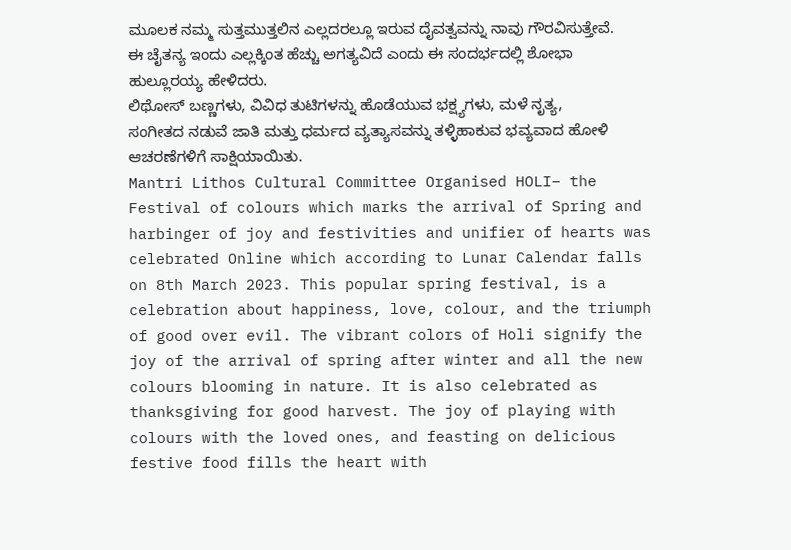ಮೂಲಕ ನಮ್ಮ ಸುತ್ತಮುತ್ತಲಿನ ಎಲ್ಲದರಲ್ಲೂ ಇರುವ ದೈವತ್ವವನ್ನು ನಾವು ಗೌರವಿಸುತ್ತೇವೆ. ಈ ಚೈತನ್ಯ ಇಂದು ಎಲ್ಲಕ್ಕಿಂತ ಹೆಚ್ಚು ಅಗತ್ಯವಿದೆ ಎಂದು ಈ ಸಂದರ್ಭದಲ್ಲಿ ಶೋಭಾ ಹುಲ್ಲೂರಯ್ಯ ಹೇಳಿದರು.
ಲಿಥೋಸ್ ಬಣ್ಣಗಳು, ವಿವಿಧ ತುಟಿಗಳನ್ನು ಹೊಡೆಯುವ ಭಕ್ಷ್ಯಗಳು, ಮಳೆ ನೃತ್ಯ, ಸಂಗೀತದ ನಡುವೆ ಜಾತಿ ಮತ್ತು ಧರ್ಮದ ವ್ಯತ್ಯಾಸವನ್ನು ತಳ್ಳಿಹಾಕುವ ಭವ್ಯವಾದ ಹೋಳಿ ಆಚರಣೆಗಳಿಗೆ ಸಾಕ್ಷಿಯಾಯಿತು.
Mantri Lithos Cultural Committee Organised HOLI– the Festival of colours which marks the arrival of Spring and harbinger of joy and festivities and unifier of hearts was celebrated Online which according to Lunar Calendar falls on 8th March 2023. This popular spring festival, is a celebration about happiness, love, colour, and the triumph of good over evil. The vibrant colors of Holi signify the joy of the arrival of spring after winter and all the new colours blooming in nature. It is also celebrated as thanksgiving for good harvest. The joy of playing with colours with the loved ones, and feasting on delicious festive food fills the heart with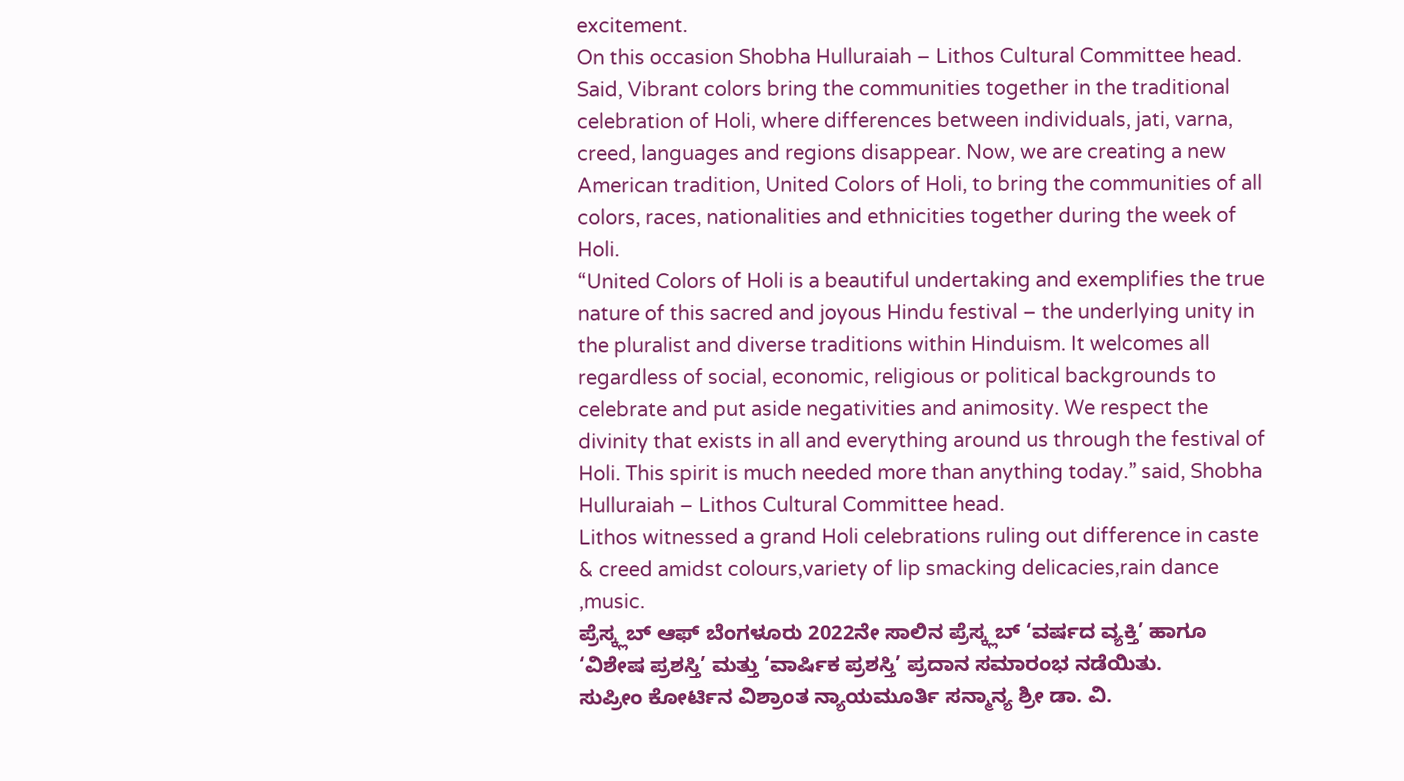excitement.
On this occasion Shobha Hulluraiah – Lithos Cultural Committee head. Said, Vibrant colors bring the communities together in the traditional celebration of Holi, where differences between individuals, jati, varna, creed, languages and regions disappear. Now, we are creating a new American tradition, United Colors of Holi, to bring the communities of all colors, races, nationalities and ethnicities together during the week of Holi.
“United Colors of Holi is a beautiful undertaking and exemplifies the true nature of this sacred and joyous Hindu festival – the underlying unity in the pluralist and diverse traditions within Hinduism. It welcomes all regardless of social, economic, religious or political backgrounds to celebrate and put aside negativities and animosity. We respect the divinity that exists in all and everything around us through the festival of Holi. This spirit is much needed more than anything today.” said, Shobha Hulluraiah – Lithos Cultural Committee head.
Lithos witnessed a grand Holi celebrations ruling out difference in caste & creed amidst colours,variety of lip smacking delicacies,rain dance ,music.
ಪ್ರೆಸ್ಕ್ಲಬ್ ಆಫ್ ಬೆಂಗಳೂರು 2022ನೇ ಸಾಲಿನ ಪ್ರೆಸ್ಕ್ಲಬ್ ‘ವರ್ಷದ ವ್ಯಕ್ತಿ’ ಹಾಗೂ ‘ವಿಶೇಷ ಪ್ರಶಸ್ತಿ’ ಮತ್ತು ‘ವಾರ್ಷಿಕ ಪ್ರಶಸ್ತಿ’ ಪ್ರದಾನ ಸಮಾರಂಭ ನಡೆಯಿತು.
ಸುಪ್ರೀಂ ಕೋರ್ಟಿನ ವಿಶ್ರಾಂತ ನ್ಯಾಯಮೂರ್ತಿ ಸನ್ಮಾನ್ಯ ಶ್ರೀ ಡಾ. ವಿ.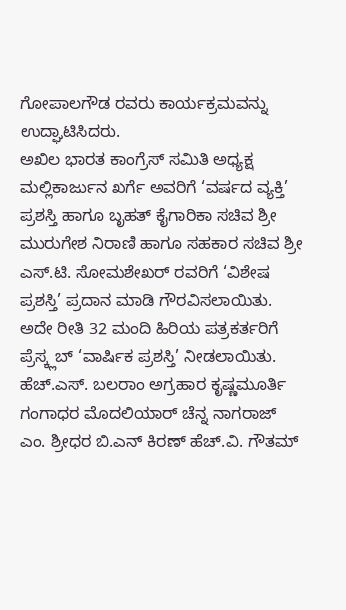ಗೋಪಾಲಗೌಡ ರವರು ಕಾರ್ಯಕ್ರಮವನ್ನು ಉದ್ಘಾಟಿಸಿದರು.
ಅಖಿಲ ಭಾರತ ಕಾಂಗ್ರೆಸ್ ಸಮಿತಿ ಅಧ್ಯಕ್ಷ ಮಲ್ಲಿಕಾರ್ಜುನ ಖರ್ಗೆ ಅವರಿಗೆ ‘ವರ್ಷದ ವ್ಯಕ್ತಿ’ ಪ್ರಶಸ್ತಿ ಹಾಗೂ ಬೃಹತ್ ಕೈಗಾರಿಕಾ ಸಚಿವ ಶ್ರೀ ಮುರುಗೇಶ ನಿರಾಣಿ ಹಾಗೂ ಸಹಕಾರ ಸಚಿವ ಶ್ರೀ ಎಸ್.ಟಿ. ಸೋಮಶೇಖರ್ ರವರಿಗೆ ‘ವಿಶೇಷ ಪ್ರಶಸ್ತಿ’ ಪ್ರದಾನ ಮಾಡಿ ಗೌರವಿಸಲಾಯಿತು.
ಅದೇ ರೀತಿ 32 ಮಂದಿ ಹಿರಿಯ ಪತ್ರಕರ್ತರಿಗೆ ಪ್ರೆಸ್ಕ್ಲಬ್ ‘ವಾರ್ಷಿಕ ಪ್ರಶಸ್ತಿ’ ನೀಡಲಾಯಿತು.
ಹೆಚ್.ಎಸ್. ಬಲರಾಂ ಅಗ್ರಹಾರ ಕೃಷ್ಣಮೂರ್ತಿ ಗಂಗಾಧರ ಮೊದಲಿಯಾರ್ ಚೆನ್ನ ನಾಗರಾಜ್ ಎಂ. ಶ್ರೀಧರ ಬಿ.ಎನ್ ಕಿರಣ್ ಹೆಚ್.ವಿ. ಗೌತಮ್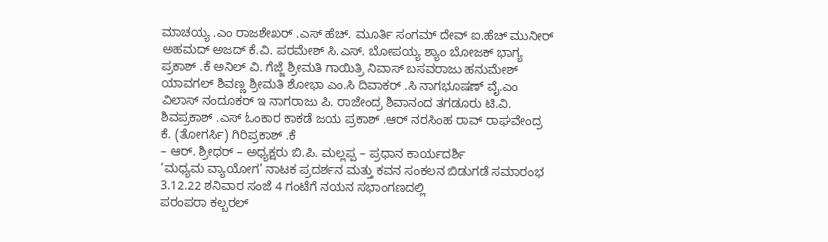ಮಾಚಯ್ಯ .ಎಂ ರಾಜಶೇಖರ್ .ಎಸ್ ಹೆಚ್. ಮೂರ್ತಿ ಸಂಗಮ್ ದೇವ್ ಐ.ಹೆಚ್ ಮುನೀರ್ ಅಹಮದ್ ಅಜದ್ ಕೆ.ವಿ. ಪರಮೇಶ್ ಸಿ.ಎಸ್. ಬೋಪಯ್ಯ ಶ್ಯಾಂ ಬೋಜಕ್ ಭಾಗ್ಯ ಪ್ರಕಾಶ್ .ಕೆ ಅನಿಲ್ ವಿ. ಗೆಜ್ಜೆ ಶ್ರೀಮತಿ ಗಾಯಿತ್ರಿ ನಿವಾಸ್ ಬಸವರಾಜು ಹನುಮೇಶ್ ಯಾವಗಲ್ ಶಿವಣ್ಣ ಶ್ರೀಮತಿ ಶೋಭಾ ಎಂ.ಸಿ ದಿವಾಕರ್ .ಸಿ ನಾಗಭೂಷಣ್ ವೈ.ಎಂ ವಿಲಾಸ್ ನಂದೂಕರ್ ಇ ನಾಗರಾಜು ಪಿ. ರಾಜೇಂದ್ರ ಶಿವಾನಂದ ತಗಡೂರು ಟಿ.ವಿ. ಶಿವಪ್ರಕಾಶ್ .ಎಸ್ ಓಂಕಾರ ಕಾಕಡೆ ಜಯ ಪ್ರಕಾಶ್ .ಆರ್ ನರಸಿಂಹ ರಾವ್ ರಾಘವೇಂದ್ರ ಕೆ. (ತೋಗರ್ಸಿ) ಗಿರಿಪ್ರಕಾಶ್ .ಕೆ
– ಆರ್. ಶ್ರೀಧರ್ – ಅಧ್ಯಕ್ಷರು ಬಿ.ಪಿ. ಮಲ್ಲಪ್ಪ – ಪ್ರಧಾನ ಕಾರ್ಯದರ್ಶಿ
‘ಮಧ್ಯಮ ವ್ಯಾಯೋಗ’ ನಾಟಕ ಪ್ರದರ್ಶನ ಮತ್ತು ಕವನ ಸಂಕಲನ ಬಿಡುಗಡೆ ಸಮಾರಂಭ 3.12.22 ಶನಿವಾರ ಸಂಜೆ 4 ಗಂಟೆಗೆ ನಯನ ಸಭಾಂಗಣದಲ್ಲಿ
ಪರಂಪರಾ ಕಲ್ಬರಲ್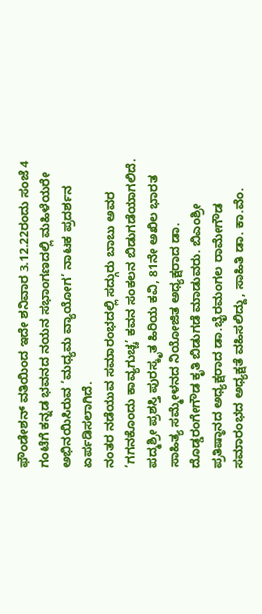ಫೌಂಡೇಶನ್ ವತಿಯಿಂದ ಇದೇ ಶನಿವಾರ 3.12.22ರಂದು ಸಂಜೆ 4 ಗಂಟೆಗೆ ಕನ್ನಡ ಭವನದ ನಯನ ಸಭಾಂಗಣದಲ್ಲಿ ಮಹಿಳೆಯರೇ ಅಭಿನಯಿಸಿರುವ ‘ಮಧ್ಯಮ ವ್ಯಾಯೋಗ’ ನಾಟಕ ಪ್ರದರ್ಶನ ಏರ್ಪಡಿಸಲಾಗಿದೆ.
ನಂತರ ನಡೆಯುವ ಸಮಾರಂಭದಲ್ಲಿ ಸದ್ಗುರು ಬಾಬು ಅವರ ‘ಗಗನಕೊಂದು ಕಾವ್ಯಗುಚ್ಚ’ ಕವನ ಸಂಕಲನ ಬಿಡುಗಡೆಯಾಗಲಿದೆ.
ಪದ್ಮಶ್ರೀ ಪ್ರಶಸ್ತಿ ಪುರಸ್ಕೃತ ಹಿರಿಯ ಕವಿ, 81ನೇ ಅಖಿಲ ಭಾರತ ಸಾಹಿತ್ಯ ಸಮ್ಮೇಳನದ ನಿಯೋಜಿತ ಅಧ್ಯಕ್ಷರಾದ ಡಾ. ದೊಡ್ಡರಂಗೇಗೌಡ ಕೃತಿ ಬಿಡುಗಡೆ ಮಾಡುವರು. ಬಿಎಂಶ್ರೀ ಪ್ರತಿಷ್ಠಾನದ ಅಧ್ಯಕ್ಷರಾದ ಡಾ.ಭೈರಮಂಗಲ ರಾಮೇಗೌಡ ಸಮಾರಂಭದ ಅಧ್ಯಕ್ಷತೆ ವಹಿಸಲಿದ್ದು, ಸಾಹಿತಿ ಡಾ. ಕಾ.ವೆಂ.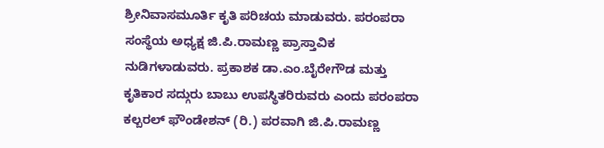ಶ್ರೀನಿವಾಸಮೂರ್ತಿ ಕೃತಿ ಪರಿಚಯ ಮಾಡುವರು. ಪರಂಪರಾ ಸಂಸ್ಥೆಯ ಅಧ್ಯಕ್ಷ ಜಿ.ಪಿ.ರಾಮಣ್ಣ ಪ್ರಾಸ್ತಾವಿಕ ನುಡಿಗಳಾಡುವರು. ಪ್ರಕಾಶಕ ಡಾ.ಎಂ.ಬೈರೇಗೌಡ ಮತ್ತು ಕೃತಿಕಾರ ಸದ್ಗುರು ಬಾಬು ಉಪಸ್ಥಿತರಿರುವರು ಎಂದು ಪರಂಪರಾ ಕಲ್ಬರಲ್ ಫೌಂಡೇಶನ್ (ರಿ.) ಪರವಾಗಿ ಜಿ.ಪಿ.ರಾಮಣ್ಣ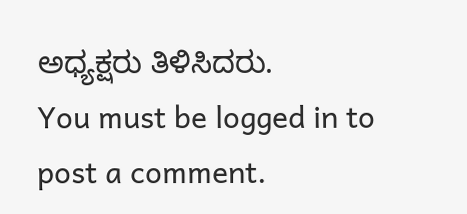ಅಧ್ಯಕ್ಷರು ತಿಳಿಸಿದರು.
You must be logged in to post a comment.